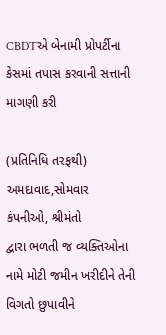CBDTએ બેનામી પ્રોપર્ટીના કેસમાં તપાસ કરવાની સત્તાની માગણી કરી

(પ્રતિનિધિ તરફથી) અમદાવાદ,સોમવાર
કંપનીઓ, શ્રીમંતો
દ્વારા ભળતી જ વ્યક્તિઓના નામે મોટી જમીન ખરીદીને તેની વિગતો છુપાવીને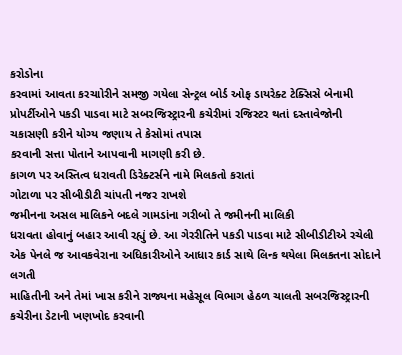કરોડોના
કરવામાં આવતા કરચાોરીને સમજી ગયેલા સેન્ટ્રલ બોર્ડ ઓફ ડાયરેક્ટ ટેક્સિસે બેનામી
પ્રોપર્ટીઓને પકડી પાડવા માટે સબરજિસ્ટ્રારની કચેરીમાં રજિસ્ટર થતાં દસ્તાવેજોની
ચકાસણી કરીને યોગ્ય જણાય તે કેસોમાં તપાસ
કરવાની સત્તા પોતાને આપવાની માગણી કરી છે.
કાગળ પર અસ્તિત્વ ધરાવતી ડિરેક્ટર્સને નામે મિલકતો કરાતાં
ગોટાળા પર સીબીડીટી ચાંપતી નજર રાખશે
જમીનના અસલ માલિકને બદલે ગામડાંના ગરીબો તે જમીનની માલિકી
ધરાવતા હોવાનું બહાર આવી રહ્યું છે. આ ગેરરીતિને પકડી પાડવા માટે સીબીડીટીએ રચેલી
એક પેનલે જ આવકવેરાના અધિકારીઓને આધાર કાર્ડ સાથે લિન્ક થયેલા મિલકતના સોદાને લગતી
માહિતીની અને તેમાં ખાસ કરીને રાજ્યના મહેસૂલ વિભાગ હેઠળ ચાલતી સબરજિસ્ટ્રારની
કચેરીના ડેટાની ખણખોદ કરવાની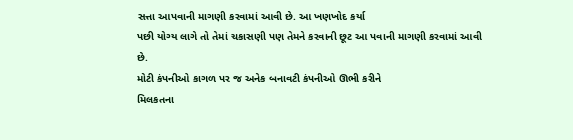સત્તા આપવાની માગણી કરવામાં આવી છે. આ ખણખોદ કર્યા
પછી યોગ્ય લાગે તો તેમાં ચકાસણી પણ તેમને કરવાની છૂટ આ પવાની માગણી કરવામાં આવી
છે.
મોટી કંપનીઓ કાગળ પર જ અનેક બનાવટી કંપનીઓ ઊભી કરીને
મિલકતના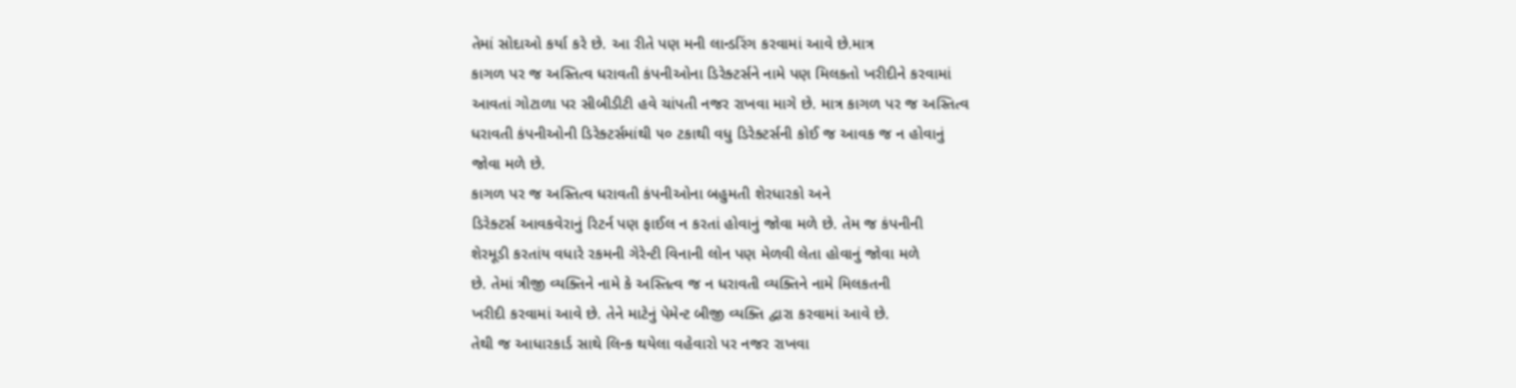તેમાં સોદાઓ કર્યા કરે છે. આ રીતે પણ મની લાન્ડરિંગ કરવામાં આવે છે.માત્ર
કાગળ પર જ અસ્તિત્વ ધરાવતી કંપનીઓના ડિરેક્ટર્સને નામે પણ મિલકતો ખરીદીને કરવામાં
આવતાં ગોટાળા પર સીબીડીટી હવે ચાંપતી નજર રાખવા માગે છે. માત્ર કાગળ પર જ અસ્તિત્વ
ધરાવતી કંપનીઓની ડિરેક્ટર્સમાંથી ૫૦ ટકાથી વધુ ડિરેક્ટર્સની કોઈ જ આવક જ ન હોવાનું
જોવા મળે છે.
કાગળ પર જ અસ્તિત્વ ધરાવતી કંપનીઓના બહુમતી શેરધારકો અને
ડિરેક્ટર્સ આવકવેરાનું રિટર્ન પણ ફાઈલ ન કરતાં હોવાનું જોવા મળે છે. તેમ જ કંપનીની
શેરમૂડી કરતાંય વધારે રકમની ગેરેન્ટી વિનાની લોન પણ મેળવી લેતા હોવાનું જોવા મળે
છે. તેમાં ત્રીજી વ્યક્તિને નામે કે અસ્તિત્વ જ ન ધરાવતી વ્યક્તિને નામે મિલકતની
ખરીદી કરવામાં આવે છે. તેને માટેનું પેમેન્ટ બીજી વ્યક્તિ દ્વારા કરવામાં આવે છે.
તેથી જ આધારકાર્ડ સાથે લિન્ક થયેલા વહેવારો પર નજર રાખવા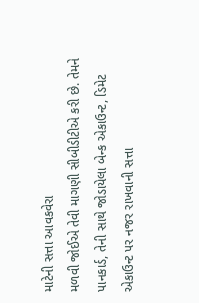માટેની સત્તા આવકવેરા
મળવી જોઈએ તેવી માગણી સીબીડીટીએ કરી છે. તેમને પાનકાર્ડ, તેની સાથે જોડાયેલા બેન્ક એકાઉન્ટ, ડિમેટ
એકાઉન્ટ પર નજર રાખવાની સત્તા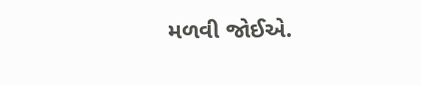મળવી જોઈએ.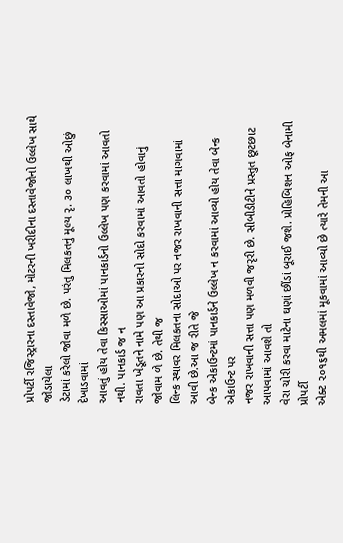પ્રોપર્ટી રજિસ્ટ્રારના દસ્તાવેજો, મોટરની ખરીદીના દસ્તાવેજોનો ઉલ્લેખ સાથે જોડાયેલા
ડેટામાં કરેલો જોવા મળે છે. પરંતુ મિલકતનું મૂલ્ય રૃ. ૩૦ લાખથી ઓછું દેખાડવામાં
આવતું હોય તેવા કિસ્સાઓમાં પાનકાર્ડનો ઉલ્લેખ પણ કરવામાં આવતો નથી. પાનકાર્ડ જ ન
રાવતા ખેડૂતને નામે પણ આ પ્રકારનો સોદો કરવામાં આવતો હોવાનું જોવામ ળે છે. તેથી જ
લિન્ક સ્થાવર મિલકતના સોદાઓ પર નજર રાખવાની સત્તા માગવામાં આવી છે.આ જ રીતે જે
બેન્ક એકાઉન્ટમાં પાનકાર્ડને ઉલ્લેખ ન કરવામાં આવ્યો હોય તેવા બેન્ક એકાઉન્ટ પર
નજર રાખવાની સત્તા પણ મળવી જરૃરી છે. સીબીડીટીને પ્રસ્તુત છૂટછાટ આપવામાં આવશે તો
વેરા ચોરી કરવા માટેના ઘણાં છીંડાં બૂરાઈ જશે. પ્રોહિબિશન ઓફ બેનામી પ્રોપર્ટી
એક્ટ ૨૦૧૬થી અમલમાં મૂકવામાં આવ્યો છે ત્યારે તેમની આ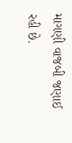માગણી વાજબી જણાઈ રહી છે.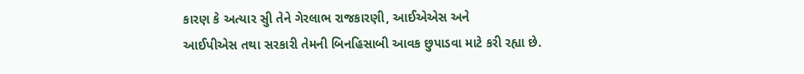કારણ કે અત્યાર સુી તેને ગેરલાભ રાજકારણી, આઈએએસ અને
આઈપીએસ તથા સરકારી તેમની બિનહિસાબી આવક છુપાડવા માટે કરી રહ્યા છે.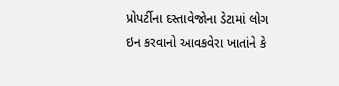પ્રોપર્ટીના દસ્તાવેજોના ડેટામાં લોગ ઇન કરવાનો આવકવેરા ખાતાંને કે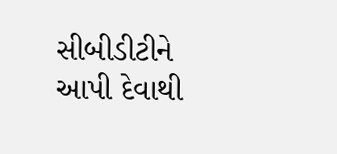સીબીડીટીને આપી દેવાથી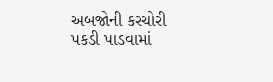અબજોની કરચોરી પકડી પાડવામાં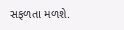સફળતા મળશે.